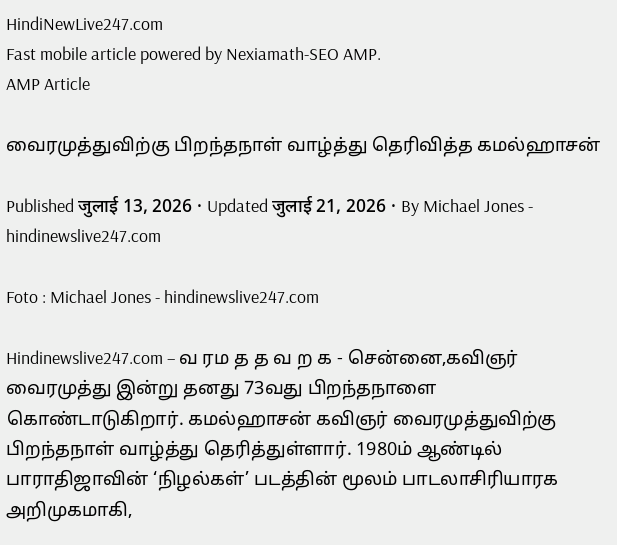HindiNewLive247.com
Fast mobile article powered by Nexiamath-SEO AMP.
AMP Article

வைரமுத்துவிற்கு பிறந்தநாள் வாழ்த்து தெரிவித்த கமல்ஹாசன்

Published जुलाई 13, 2026 · Updated जुलाई 21, 2026 · By Michael Jones - hindinewslive247.com

Foto : Michael Jones - hindinewslive247.com

Hindinewslive247.com – வ ரம த த வ ற க - சென்னை,கவிஞர் வைரமுத்து இன்று தனது 73வது பிறந்தநாளை கொண்டாடுகிறார். கமல்ஹாசன் கவிஞர் வைரமுத்துவிற்கு பிறந்தநாள் வாழ்த்து தெரித்துள்ளார். 1980ம் ஆண்டில் பாராதிஜாவின் ‘நிழல்கள்’ படத்தின் மூலம் பாடலாசிரியாரக அறிமுகமாகி,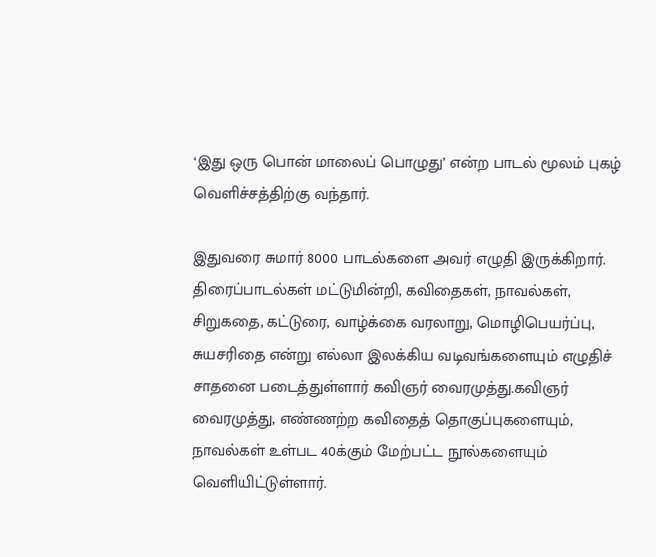‘இது ஒரு பொன் மாலைப் பொழுது’ என்ற பாடல் மூலம் புகழ் வெளிச்சத்திற்கு வந்தார்.

இதுவரை சுமார் 8000 பாடல்களை அவர் எழுதி இருக்கிறார். திரைப்பாடல்கள் மட்டுமின்றி, கவிதைகள், நாவல்கள், சிறுகதை, கட்டுரை, வாழ்க்கை வரலாறு, மொழிபெயர்ப்பு, சுயசரிதை என்று எல்லா இலக்கிய வடிவங்களையும் எழுதிச் சாதனை படைத்துள்ளார் கவிஞர் வைரமுத்து.கவிஞர் வைரமுத்து, எண்ணற்ற கவிதைத் தொகுப்புகளையும், நாவல்கள் உள்பட 40க்கும் மேற்பட்ட நூல்களையும் வெளியிட்டுள்ளார்.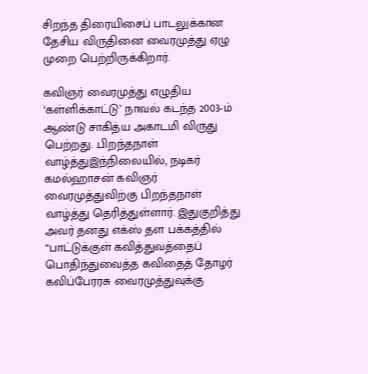சிறந்த திரையிசைப் பாடலுக்கான தேசிய விருதினை வைரமுத்து ஏழு முறை பெற்றிருக்கிறார்.

கவிஞர் வைரமுத்து எழுதிய ‘கள்ளிக்காட்டு’ நாவல் கடந்த 2003-ம் ஆண்டு சாகித்ய அகாடமி விருது பெற்றது. .பிறந்தநாள் வாழ்த்துஇந்நிலையில், நடிகர் கமல்ஹாசன் கவிஞர் வைரமுத்துவிற்கு பிறந்தநாள் வாழ்த்து தெரித்துள்ளார். இதுகுறித்து அவர் தனது எக்ஸ் தள பக்கத்தில் “பாட்டுக்குள் கவித்துவத்தைப் பொதிந்துவைத்த கவிதைத் தோழர் கவிப்பேரரசு வைரமுத்துவுக்கு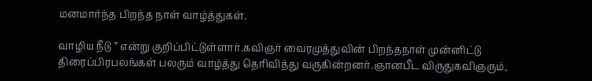மனமார்ந்த பிறந்த நாள் வாழ்த்துகள்.

வாழிய நீடு ” என்று குறிப்பிட்டுள்ளார்.கவிஞர் வைரமுத்துவின் பிறந்தநாள் முன்னிட்டு திரைப்பிரபலங்கள் பலரும் வாழ்த்து தெரிவித்து வருகின்றனர்.ஞானபீட விருதுகவிஞரும்,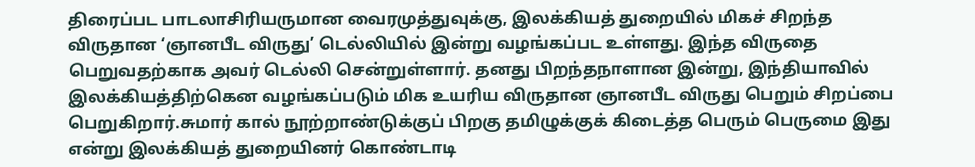திரைப்பட பாடலாசிரியருமான வைரமுத்துவுக்கு, இலக்கியத் துறையில் மிகச் சிறந்த விருதான ‘ஞானபீட விருது’ டெல்லியில் இன்று வழங்கப்பட உள்ளது. இந்த விருதை பெறுவதற்காக அவர் டெல்லி சென்றுள்ளார். தனது பிறந்தநாளான இன்று, இந்தியாவில் இலக்கியத்திற்கென வழங்கப்படும் மிக உயரிய விருதான ஞானபீட விருது பெறும் சிறப்பை பெறுகிறார்.சுமார் கால் நூற்றாண்டுக்குப் பிறகு தமிழுக்குக் கிடைத்த பெரும் பெருமை இது என்று இலக்கியத் துறையினர் கொண்டாடி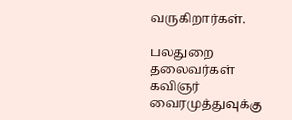வருகிறார்கள்.

பலதுறை தலைவர்கள் கவிஞர் வைரமுத்துவுக்கு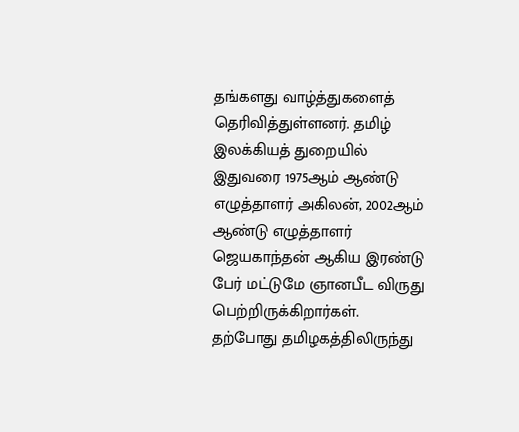தங்களது வாழ்த்துகளைத் தெரிவித்துள்ளனர். தமிழ் இலக்கியத் துறையில் இதுவரை 1975ஆம் ஆண்டு எழுத்தாளர் அகிலன், 2002ஆம் ஆண்டு எழுத்தாளர் ஜெயகாந்தன் ஆகிய இரண்டு பேர் மட்டுமே ஞானபீட விருது பெற்றிருக்கிறார்கள். தற்போது தமிழகத்திலிருந்து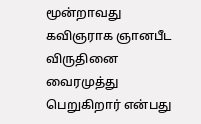மூன்றாவது கவிஞராக ஞானபீட விருதினை வைரமுத்து பெறுகிறார் என்பது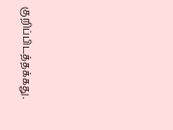குறிப்பிடத்தக்கது.